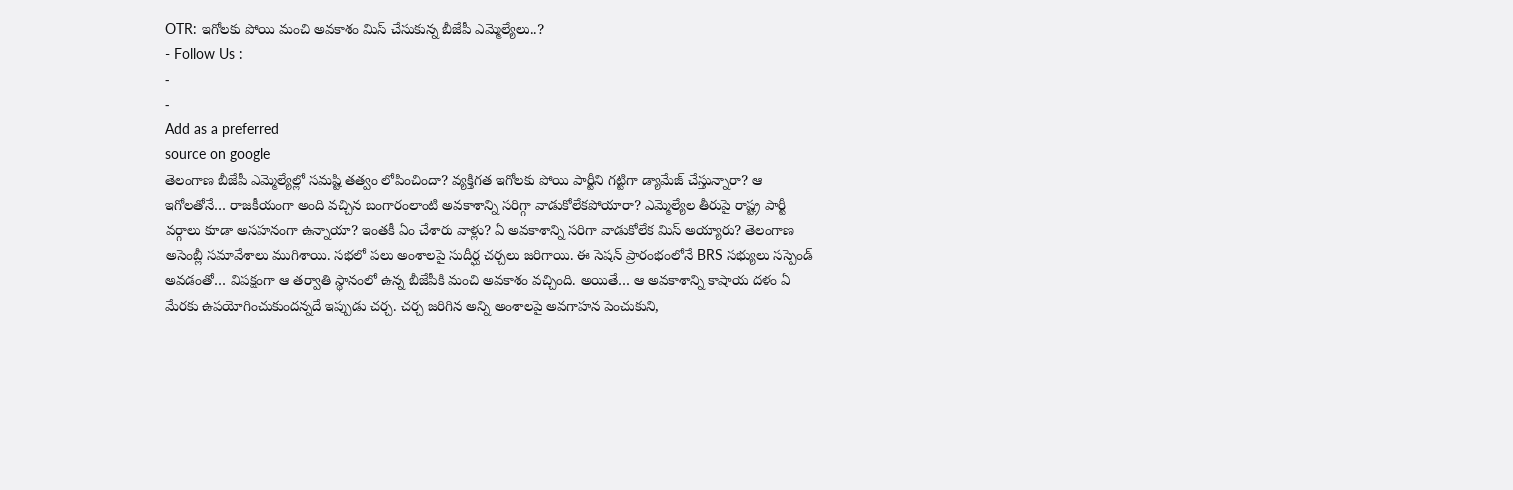OTR: ఇగోలకు పోయి మంచి అవకాశం మిస్ చేసుకున్న బీజేపీ ఎమ్మెల్యేలు..?
- Follow Us :
-
-
Add as a preferred
source on google
తెలంగాణ బీజేపీ ఎమ్మెల్యేల్లో సమష్టి తత్వం లోపించిందా? వ్యక్తిగత ఇగోలకు పోయి పార్టీని గట్టిగా డ్యామేజ్ చేస్తున్నారా? ఆ ఇగోలతోనే… రాజకీయంగా అంది వచ్చిన బంగారంలాంటి అవకాశాన్ని సరిగ్గా వాడుకోలేకపోయారా? ఎమ్మెల్యేల తీరుపై రాష్ట్ర పార్టీ వర్గాలు కూడా అసహనంగా ఉన్నాయా? ఇంతకీ ఏం చేశారు వాళ్లు? ఏ అవకాశాన్ని సరిగా వాడుకోలేక మిస్ అయ్యారు? తెలంగాణ అసెంబ్లీ సమావేశాలు ముగిశాయి. సభలో పలు అంశాలపై సుదీర్ఘ చర్చలు జరిగాయి. ఈ సెషన్ ప్రారంభంలోనే BRS సభ్యులు సస్పెండ్ అవడంతో… విపక్షంగా ఆ తర్వాతి స్థానంలో ఉన్న బీజేపీకి మంచి అవకాశం వచ్చింది. అయితే… ఆ అవకాశాన్ని కాషాయ దళం ఏ మేరకు ఉపయోగించుకుందన్నదే ఇప్పుడు చర్చ. చర్చ జరిగిన అన్ని అంశాలపై అవగాహన పెంచుకుని,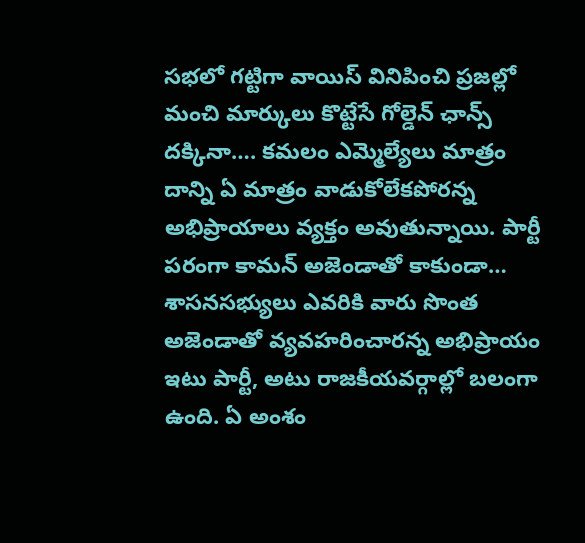సభలో గట్టిగా వాయిస్ వినిపించి ప్రజల్లో మంచి మార్కులు కొట్టేసే గోల్డెన్ ఛాన్స్ దక్కినా…. కమలం ఎమ్మెల్యేలు మాత్రం దాన్ని ఏ మాత్రం వాడుకోలేకపోరన్న అభిప్రాయాలు వ్యక్తం అవుతున్నాయి. పార్టీ పరంగా కామన్ అజెండాతో కాకుండా… శాసనసభ్యులు ఎవరికి వారు సొంత అజెండాతో వ్యవహరించారన్న అభిప్రాయం ఇటు పార్టీ, అటు రాజకీయవర్గాల్లో బలంగా ఉంది. ఏ అంశం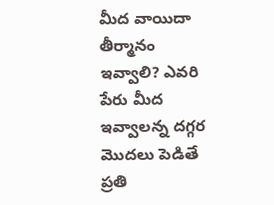మీద వాయిదా తీర్మానం ఇవ్వాలి? ఎవరి పేరు మీద ఇవ్వాలన్న దగ్గర మొదలు పెడితే ప్రతి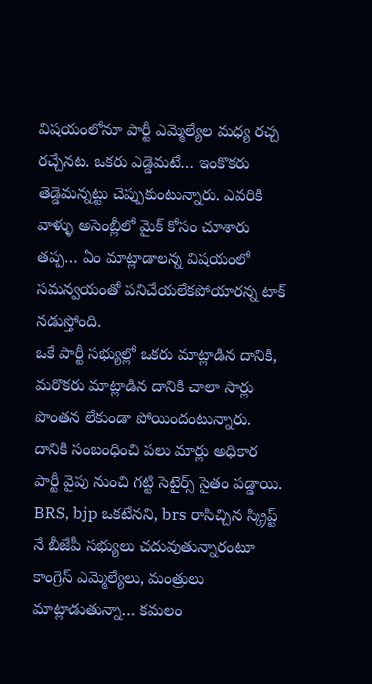విషయంలోనూ పార్టీ ఎమ్మెల్యేల మధ్య రచ్చ రచ్చేనట. ఒకరు ఎడ్డెమటే… ఇంకొకరు తెడ్డెమన్నట్టు చెప్పుకుంటున్నారు. ఎవరికి వాళ్ళు అసెంబ్లీలో మైక్ కోసం చూశారు తప్ప… ఏం మాట్లాడాలన్న విషయంలో సమన్వయంతో పనిచేయలేకపోయారన్న టాక్ నడుస్తోంది.
ఒకే పార్టీ సభ్యుల్లో ఒకరు మాట్లాడిన దానికి, మరొకరు మాట్లాడిన దానికి చాలా సార్లు పొంతన లేకుండా పోయిందంటున్నారు. దానికి సంబంధించి పలు మార్లు అధికార పార్టీ వైపు నుంచి గట్టి సెటైర్స్ సైతం పడ్డాయి. BRS, bjp ఒకటేనని, brs రాసిచ్చిన స్క్రిప్ట్ నే బీజేపీ సభ్యులు చదువుతున్నారంటూ కాంగ్రెస్ ఎమ్మెల్యేలు, మంత్రులు మాట్లాడుతున్నా… కమలం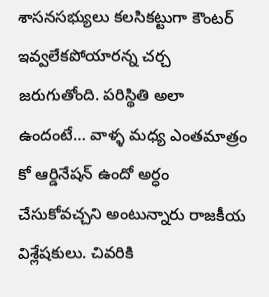శాసనసభ్యులు కలసికట్టుగా కౌంటర్ ఇవ్వలేకపోయారన్న చర్చ జరుగుతోంది. పరిస్థితి అలా ఉందంటే… వాళ్ళ మధ్య ఎంతమాత్రం కో ఆర్డినేషన్ ఉందో అర్ధం చేసుకోవచ్చని అంటున్నారు రాజకీయ విశ్లేషకులు. చివరికి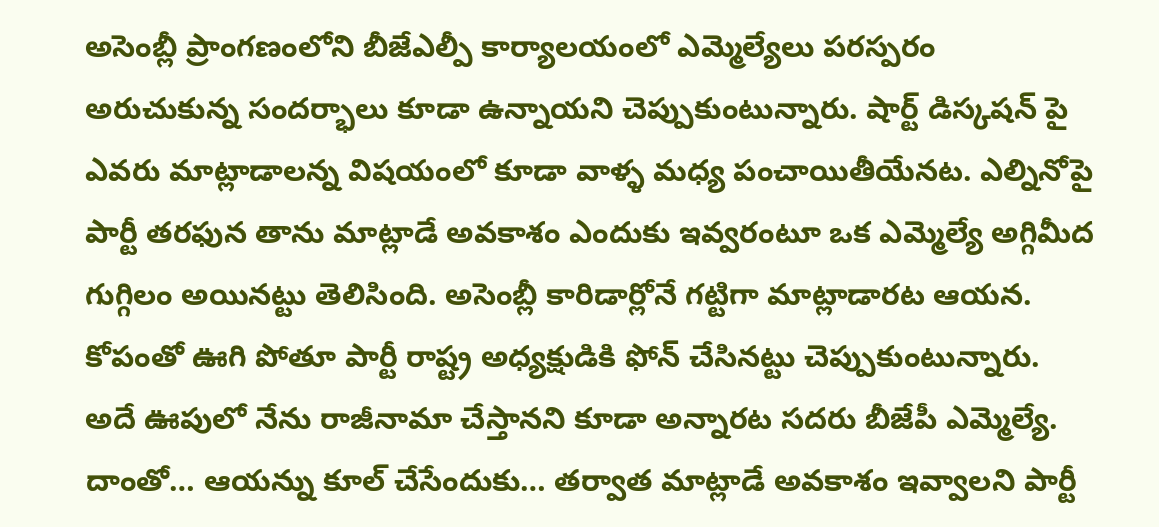అసెంబ్లీ ప్రాంగణంలోని బీజేఎల్పీ కార్యాలయంలో ఎమ్మెల్యేలు పరస్పరం అరుచుకున్న సందర్భాలు కూడా ఉన్నాయని చెప్పుకుంటున్నారు. షార్ట్ డిస్కషన్ పై ఎవరు మాట్లాడాలన్న విషయంలో కూడా వాళ్ళ మధ్య పంచాయితీయేనట. ఎల్నినోపై పార్టీ తరఫున తాను మాట్లాడే అవకాశం ఎందుకు ఇవ్వరంటూ ఒక ఎమ్మెల్యే అగ్గిమీద గుగ్గిలం అయినట్టు తెలిసింది. అసెంబ్లీ కారిడార్లోనే గట్టిగా మాట్లాడారట ఆయన. కోపంతో ఊగి పోతూ పార్టీ రాష్ట్ర అధ్యక్షుడికి ఫోన్ చేసినట్టు చెప్పుకుంటున్నారు. అదే ఊపులో నేను రాజీనామా చేస్తానని కూడా అన్నారట సదరు బీజేపీ ఎమ్మెల్యే. దాంతో… ఆయన్ను కూల్ చేసేందుకు… తర్వాత మాట్లాడే అవకాశం ఇవ్వాలని పార్టీ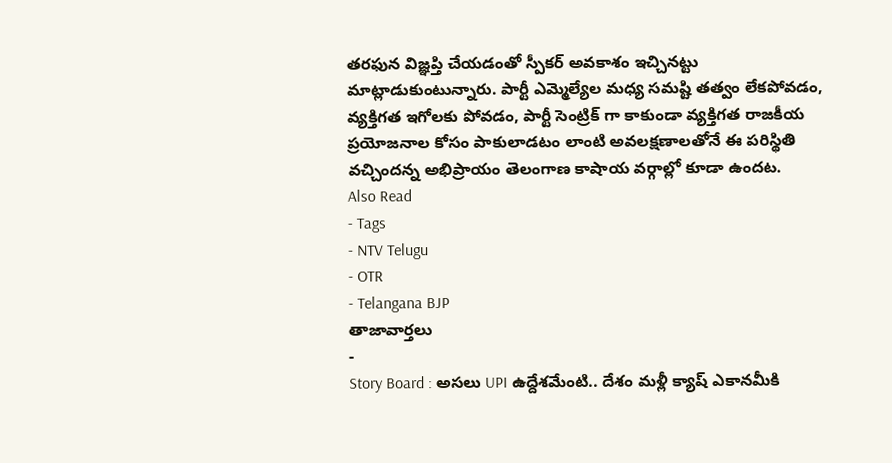తరఫున విజ్ఞప్తి చేయడంతో స్పీకర్ అవకాశం ఇచ్చినట్టు మాట్లాడుకుంటున్నారు. పార్టీ ఎమ్మెల్యేల మధ్య సమష్టి తత్వం లేకపోవడం, వ్యక్తిగత ఇగోలకు పోవడం, పార్టీ సెంట్రిక్ గా కాకుండా వ్యక్తిగత రాజకీయ ప్రయోజనాల కోసం పాకులాడటం లాంటి అవలక్షణాలతోనే ఈ పరిస్థితి వచ్చిందన్న అభిప్రాయం తెలంగాణ కాషాయ వర్గాల్లో కూడా ఉందట.
Also Read
- Tags
- NTV Telugu
- OTR
- Telangana BJP
తాజావార్తలు
-
Story Board : అసలు UPI ఉద్దేశమేంటి.. దేశం మళ్లీ క్యాష్ ఎకానమీకి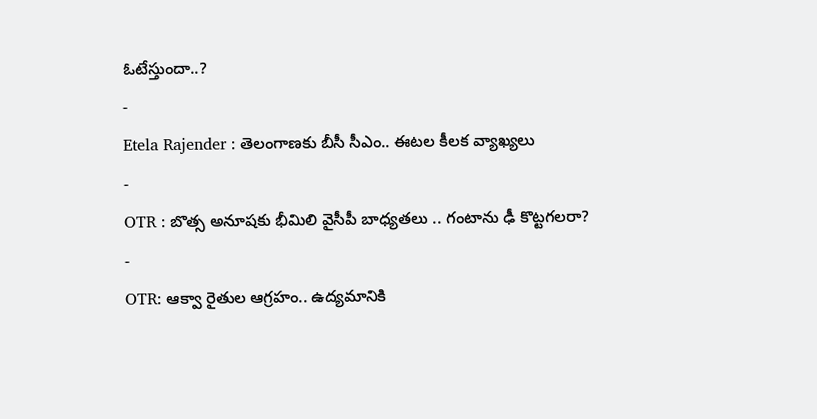ఓటేస్తుందా..?
-
Etela Rajender : తెలంగాణకు బీసీ సీఎం.. ఈటల కీలక వ్యాఖ్యలు
-
OTR : బొత్స అనూషకు భీమిలి వైసీపీ బాధ్యతలు .. గంటాను ఢీ కొట్టగలరా?
-
OTR: ఆక్వా రైతుల ఆగ్రహం.. ఉద్యమానికి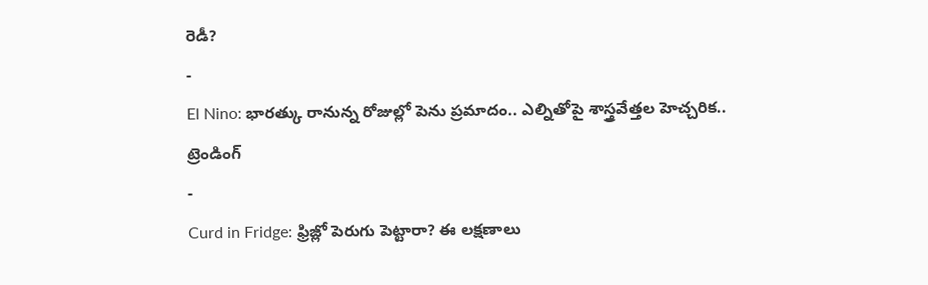రెడీ?
-
El Nino: భారత్కు రానున్న రోజుల్లో పెను ప్రమాదం.. ఎల్నితోపై శాస్త్రవేత్తల హెచ్చరిక..
ట్రెండింగ్
-
Curd in Fridge: ఫ్రిజ్లో పెరుగు పెట్టారా? ఈ లక్షణాలు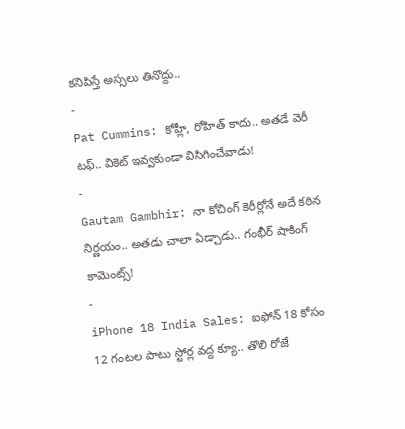కనిపిస్తే అస్సలు తినొద్దు..
-
Pat Cummins: కోహ్లీ, రోహిత్ కాదు.. అతడే వెరీ టఫ్.. వికెట్ ఇవ్వకుండా విసిగించేవాడు!
-
Gautam Gambhir: నా కోచింగ్ కెరీర్లోనే అదే కఠిన నిర్ణయం.. అతడు చాలా ఏడ్చాడు.. గంభీర్ షాకింగ్ కామెంట్స్!
-
iPhone 18 India Sales: ఐఫోన్ 18 కోసం 12 గంటల పాటు స్టోర్ల వద్ద క్యూ.. తొలి రోజే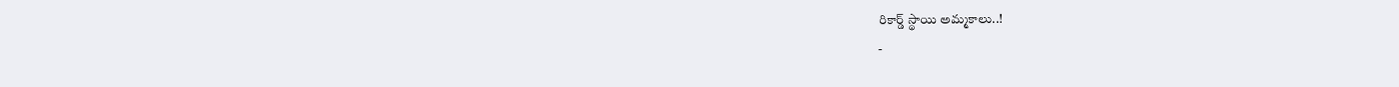రికార్డ్ స్థాయి అమ్మకాలు..!
-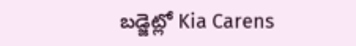బడ్జెట్లో Kia Carens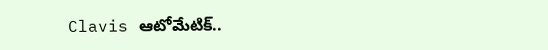Clavis ఆటోమేటిక్..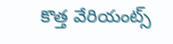కొత్త వేరియంట్స్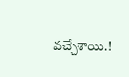వచ్చేశాయి.!